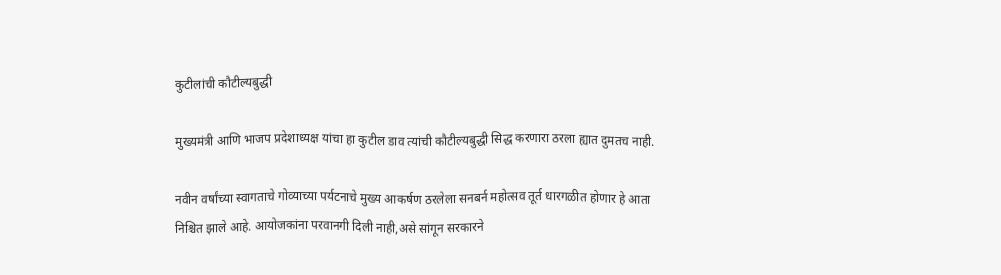कुटीलांची कौटील्यबुद्धी

मुख्यमंत्री आणि भाजप प्रदेशाध्यक्ष यांचा हा कुटील डाव त्यांची कौटील्यबुद्धी सिद्ध करणारा ठरला ह्यात दुमतच नाही.

नवीन वर्षांच्या स्वागताचे गोव्याच्या पर्यटनाचे मुख्य आकर्षण ठरलेला सनबर्न महोत्सव तूर्त धारगळीत होणार हे आता निश्चित झाले आहे. आयोजकांना परवानगी दिली नाही,असे सांगून सरकारने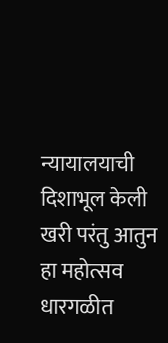न्यायालयाची दिशाभूल केली खरी परंतु आतुन हा महोत्सव धारगळीत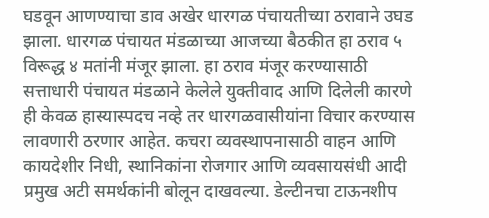घडवून आणण्याचा डाव अखेर धारगळ पंचायतीच्या ठरावाने उघड झाला. धारगळ पंचायत मंडळाच्या आजच्या बैठकीत हा ठराव ५ विरूद्ध ४ मतांनी मंजूर झाला. हा ठराव मंजूर करण्यासाठी सत्ताधारी पंचायत मंडळाने केलेले युक्तीवाद आणि दिलेली कारणे ही केवळ हास्यास्पदच नव्हे तर धारगळवासीयांना विचार करण्यास लावणारी ठरणार आहेत. कचरा व्यवस्थापनासाठी वाहन आणि कायदेशीर निधी, स्थानिकांना रोजगार आणि व्यवसायसंधी आदी प्रमुख अटी समर्थकांनी बोलून दाखवल्या. डेल्टीनचा टाऊनशीप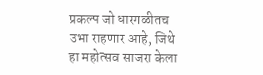प्रकल्प जो धारगळीतच उभा राहणार आहे, जिथे हा महोत्सव साजरा केला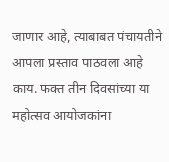जाणार आहे, त्याबाबत पंचायतीने आपला प्रस्ताव पाठवला आहे काय. फक्त तीन दिवसांच्या या महोत्सव आयोजकांना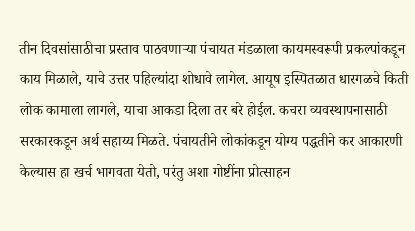तीन दिवसांसाठीचा प्रस्ताव पाठवणाऱ्या पंचायत मंडळाला कायमस्वरूपी प्रकल्पांकडून काय मिळाले, याचे उत्तर पहिल्यांदा शोधावे लागेल. आयूष इस्पितळात धारगळचे किती लोक कामाला लागले, याचा आकडा दिला तर बरे होईल. कचरा व्यवस्थापनासाठी सरकारकडून अर्थ सहाय्य मिळते. पंचायतीने लोकांकडून योग्य पद्धतीने कर आकारणी केल्यास हा खर्च भागवता येतो, परंतु अशा गोष्टींना प्रोत्साहन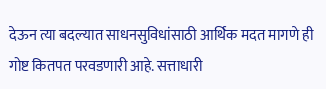देऊन त्या बदल्यात साधनसुविधांसाठी आर्थिक मदत मागणे ही गोष्ट कितपत परवडणारी आहे. सत्ताधारी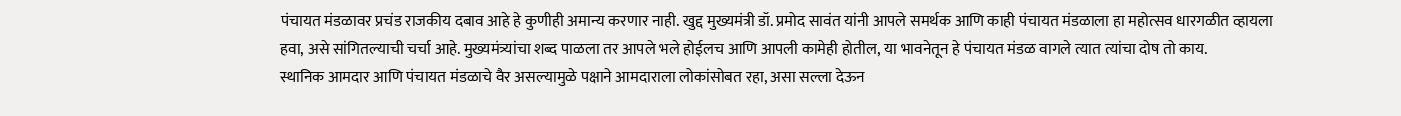पंचायत मंडळावर प्रचंड राजकीय दबाव आहे हे कुणीही अमान्य करणार नाही. खुद्द मुख्यमंत्री डॉ. प्रमोद सावंत यांनी आपले समर्थक आणि काही पंचायत मंडळाला हा महोत्सव धारगळीत व्हायला हवा, असे सांगितल्याची चर्चा आहे. मुख्यमंत्र्यांचा शब्द पाळला तर आपले भले होईलच आणि आपली कामेही होतील, या भावनेतून हे पंचायत मंडळ वागले त्यात त्यांचा दोष तो काय.
स्थानिक आमदार आणि पंचायत मंडळाचे वैर असल्यामुळे पक्षाने आमदाराला लोकांसोबत रहा, असा सल्ला देऊन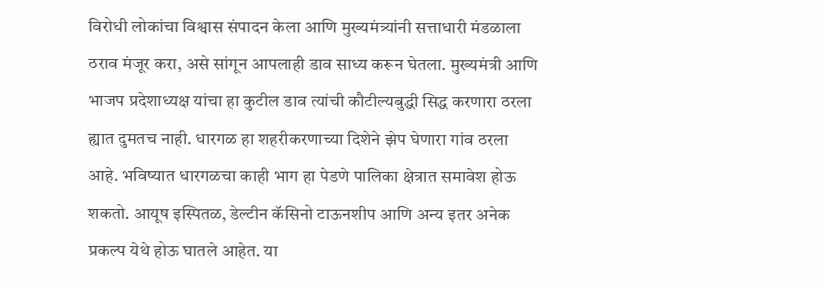विरोधी लोकांचा विश्वास संपादन केला आणि मुख्यमंत्र्यांनी सत्ताधारी मंडळाला ठराव मंजूर करा, असे सांगून आपलाही डाव साध्य करून घेतला. मुख्यमंत्री आणि भाजप प्रदेशाध्यक्ष यांचा हा कुटील डाव त्यांची कौटील्यबुद्धी सिद्ध करणारा ठरला ह्यात दुमतच नाही. धारगळ हा शहरीकरणाच्या दिशेने झेप घेणारा गांव ठरला आहे. भविष्यात धारगळचा काही भाग हा पेडणे पालिका क्षेत्रात समावेश होऊ शकतो. आयूष इस्पितळ, डेल्टीन कॅसिनो टाऊनशीप आणि अन्य इतर अनेक प्रकल्प येथे होऊ घातले आहेत. या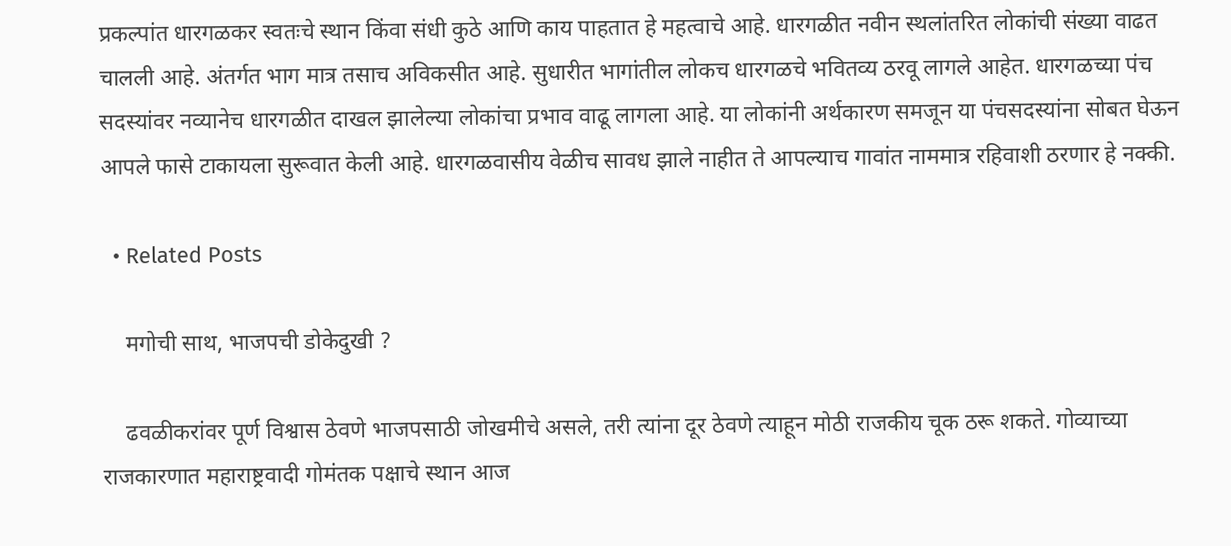प्रकल्पांत धारगळकर स्वतःचे स्थान किंवा संधी कुठे आणि काय पाहतात हे महत्वाचे आहे. धारगळीत नवीन स्थलांतरित लोकांची संख्या वाढत चालली आहे. अंतर्गत भाग मात्र तसाच अविकसीत आहे. सुधारीत भागांतील लोकच धारगळचे भवितव्य ठरवू लागले आहेत. धारगळच्या पंच सदस्यांवर नव्यानेच धारगळीत दाखल झालेल्या लोकांचा प्रभाव वाढू लागला आहे. या लोकांनी अर्थकारण समजून या पंचसदस्यांना सोबत घेऊन आपले फासे टाकायला सुरूवात केली आहे. धारगळवासीय वेळीच सावध झाले नाहीत ते आपल्याच गावांत नाममात्र रहिवाशी ठरणार हे नक्की.

  • Related Posts

    मगोची साथ, भाजपची डोकेदुखी ?

    ढवळीकरांवर पूर्ण विश्वास ठेवणे भाजपसाठी जोखमीचे असले, तरी त्यांना दूर ठेवणे त्याहून मोठी राजकीय चूक ठरू शकते. गोव्याच्या राजकारणात महाराष्ट्रवादी गोमंतक पक्षाचे स्थान आज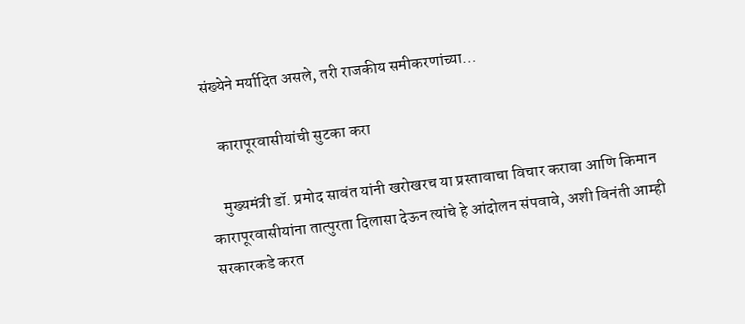संख्येने मर्यादित असले, तरी राजकीय समीकरणांच्या…

    कारापूरवासीयांची सुटका करा

    मुख्यमंत्री डॉ. प्रमोद सावंत यांनी खरोखरच या प्रस्तावाचा विचार करावा आणि किमान कारापूरवासीयांना तात्पुरता दिलासा देऊन त्यांचे हे आंदोलन संपवावे, अशी विनंती आम्ही सरकारकडे करत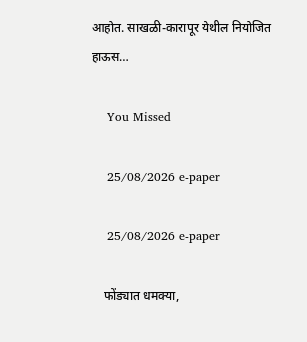आहोत. साखळी-कारापूर येथील नियोजित हाऊस…

    You Missed

    25/08/2026 e-paper

    25/08/2026 e-paper

    फोंड्यात धमक्या,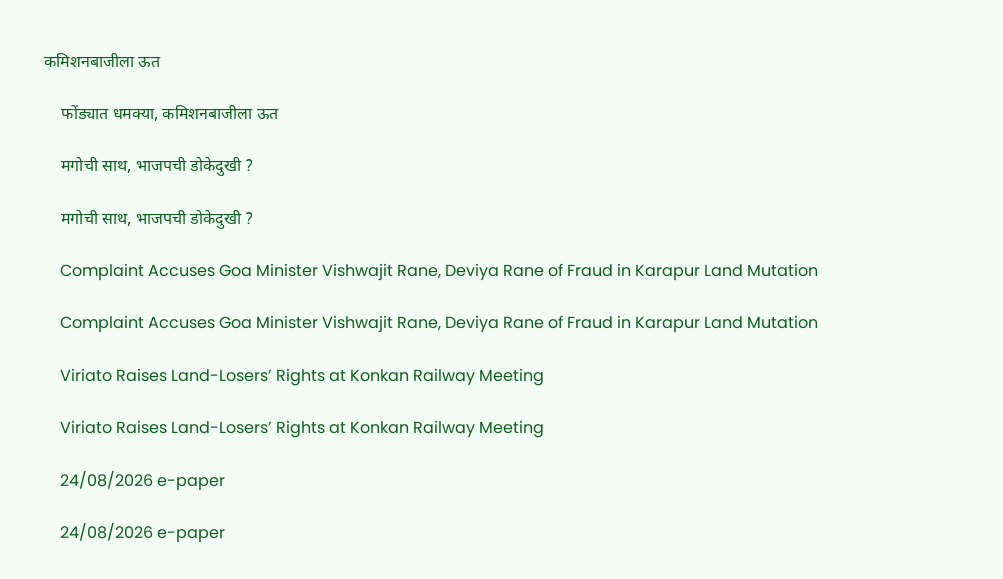कमिशनबाजीला ऊत

    फोंड्यात धमक्या, कमिशनबाजीला ऊत

    मगोची साथ, भाजपची डोकेदुखी ?

    मगोची साथ, भाजपची डोकेदुखी ?

    Complaint Accuses Goa Minister Vishwajit Rane, Deviya Rane of Fraud in Karapur Land Mutation

    Complaint Accuses Goa Minister Vishwajit Rane, Deviya Rane of Fraud in Karapur Land Mutation

    Viriato Raises Land-Losers’ Rights at Konkan Railway Meeting

    Viriato Raises Land-Losers’ Rights at Konkan Railway Meeting

    24/08/2026 e-paper

    24/08/2026 e-paper